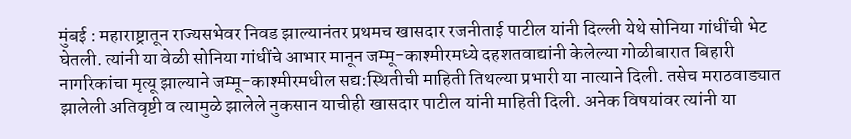मुंबई : महाराष्ट्रातून राज्यसभेवर निवड झाल्यानंतर प्रथमच खासदार रजनीताई पाटील यांनी दिल्ली येथे सोनिया गांधींची भेट घेतली. त्यांनी या वेळी सोनिया गांधींचे आभार मानून जम्मू-काश्मीरमध्ये दहशतवाद्यांनी केलेल्या गोळीबारात बिहारी नागरिकांचा मृत्यू झाल्याने जम्मू-काश्मीरमधील सद्य:स्थितीची माहिती तिथल्या प्रभारी या नात्याने दिली. तसेच मराठवाड्यात झालेली अतिवृष्टी व त्यामुळे झालेले नुकसान याचीही खासदार पाटील यांनी माहिती दिली. अनेक विषयांवर त्यांनी या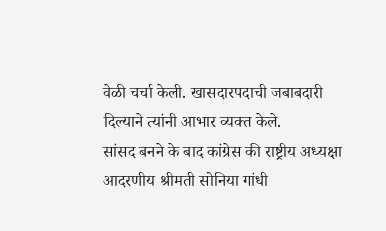वेळी चर्चा केली. खासदारपदाची जबाबदारी दिल्याने त्यांनी आभार व्यक्त केले.
सांसद बनने के बाद कांग्रेस की राष्ट्रीय अध्यक्षा आदरणीय श्रीमती सोनिया गांधी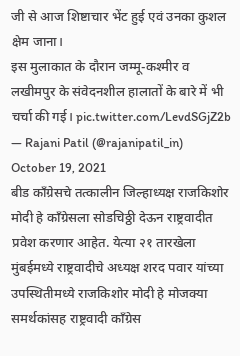जी से आज शिष्टाचार भेंट हुई एवं उनका कुशल क्षेम जाना।
इस मुलाकात के दौरान जम्मू-कश्मीर व लखीमपुर के संवेदनशील हालातों के बारे में भी चर्चा की गई। pic.twitter.com/LevdSGjZ2b
— Rajani Patil (@rajanipatil_in) October 19, 2021
बीड काँग्रेसचे तत्कालीन जिल्हाध्यक्ष राजकिशोर मोदी हे काँग्रेसला सोडचिठ्ठी देऊन राष्ट्रवादीत प्रवेश करणार आहेत. येत्या २१ तारखेला मुंबईमध्ये राष्ट्रवादीचे अध्यक्ष शरद पवार यांच्या उपस्थितीमध्ये राजकिशोर मोदी हे मोजक्या समर्थकांसह राष्ट्रवादी काँग्रेस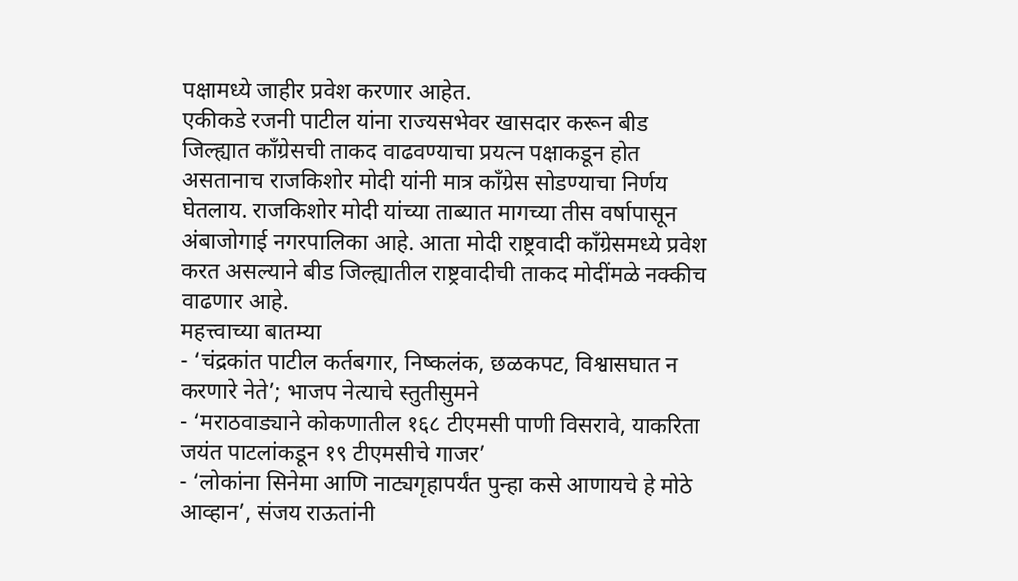पक्षामध्ये जाहीर प्रवेश करणार आहेत.
एकीकडे रजनी पाटील यांना राज्यसभेवर खासदार करून बीड जिल्ह्यात काँग्रेसची ताकद वाढवण्याचा प्रयत्न पक्षाकडून होत असतानाच राजकिशोर मोदी यांनी मात्र काँग्रेस सोडण्याचा निर्णय घेतलाय. राजकिशोर मोदी यांच्या ताब्यात मागच्या तीस वर्षापासून अंबाजोगाई नगरपालिका आहे. आता मोदी राष्ट्रवादी काँग्रेसमध्ये प्रवेश करत असल्याने बीड जिल्ह्यातील राष्ट्रवादीची ताकद मोदींमळे नक्कीच वाढणार आहे.
महत्त्वाच्या बातम्या
- ‘चंद्रकांत पाटील कर्तबगार, निष्कलंक, छळकपट, विश्वासघात न करणारे नेते’; भाजप नेत्याचे स्तुतीसुमने
- ‘मराठवाड्याने कोकणातील १६८ टीएमसी पाणी विसरावे, याकरिता जयंत पाटलांकडून १९ टीएमसीचे गाजर’
- ‘लोकांना सिनेमा आणि नाट्यगृहापर्यंत पुन्हा कसे आणायचे हे मोठे आव्हान’, संजय राऊतांनी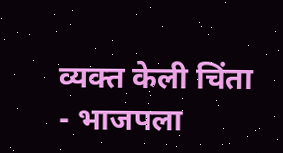व्यक्त केली चिंता
- भाजपला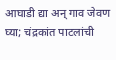आघाडी द्या अन् गाव जेवण घ्या; चंद्रकांत पाटलांची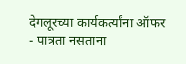देगलूरच्या कार्यकर्त्यांना ऑफर
- पात्रता नसताना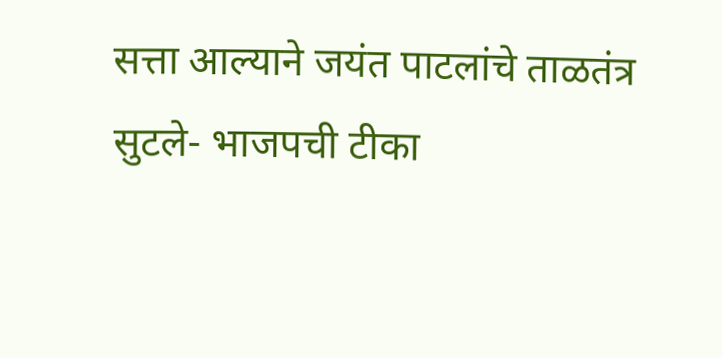सत्ता आल्याने जयंत पाटलांचे ताळतंत्र सुटले- भाजपची टीका